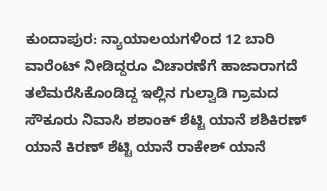ಕುಂದಾಪುರ: ನ್ಯಾಯಾಲಯಗಳಿಂದ 12 ಬಾರಿ ವಾರೆಂಟ್‌ ನೀಡಿದ್ದರೂ ವಿಚಾರಣೆಗೆ ಹಾಜಾರಾಗದೆ ತಲೆಮರೆಸಿಕೊಂಡಿದ್ದ ಇಲ್ಲಿನ ಗುಲ್ವಾಡಿ ಗ್ರಾಮದ ಸೌಕೂರು ನಿವಾಸಿ ಶಶಾಂಕ್‌ ಶೆಟ್ಟಿ ಯಾನೆ ಶಶಿಕಿರಣ್‌ ಯಾನೆ ಕಿರಣ್‌ ಶೆಟ್ಟಿ ಯಾನೆ ರಾಕೇಶ್‌ ಯಾನೆ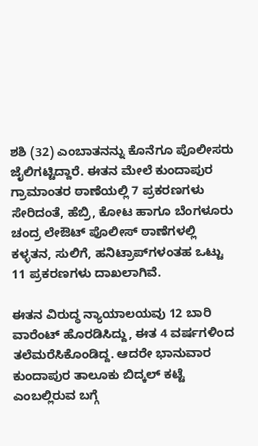ಶಶಿ (32) ಎಂಬಾತನನ್ನು ಕೊನೆಗೂ ಪೊಲೀಸರು ಜೈಲಿಗಟ್ಟಿದ್ದಾರೆ. ಈತನ ಮೇಲೆ ಕುಂದಾಪುರ ಗ್ರಾಮಾಂತರ ಠಾಣೆಯಲ್ಲಿ 7 ಪ್ರಕರಣಗಳು ಸೇರಿದಂತೆ, ಹೆಬ್ರಿ, ಕೋಟ ಹಾಗೂ ಬೆಂಗಳೂರು ಚಂದ್ರ ಲೇಔಟ್‌ ಪೊಲೀಸ್ ಠಾಣೆಗಳಲ್ಲಿ ಕಳ್ಳತನ, ಸುಲಿಗೆ, ಹನಿಟ್ರಾಪ್‌ಗಳಂತಹ ಒಟ್ಟು 11 ಪ್ರಕರಣಗಳು ದಾಖಲಾಗಿವೆ.

ಈತನ ವಿರುದ್ಧ ನ್ಯಾಯಾಲಯವು 12 ಬಾರಿ ವಾರೆಂಟ್‌ ಹೊರಡಿಸಿದ್ದು, ಈತ 4 ವರ್ಷಗಳಿಂದ ತಲೆಮರೆಸಿಕೊಂಡಿದ್ದ. ಆದರೇ ಭಾನುವಾರ ಕುಂದಾಪುರ ತಾಲೂಕು ಬಿದ್ಕಲ್‌ ಕಟ್ಟೆ ಎಂಬಲ್ಲಿರುವ ಬಗ್ಗೆ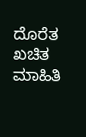ದೊರೆತ ಖಚಿತ ಮಾಹಿತಿ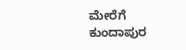ಮೇರೆಗೆ ಕುಂದಾಪುರ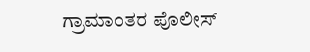ಗ್ರಾಮಾಂತರ ಪೊಲೀಸ್‌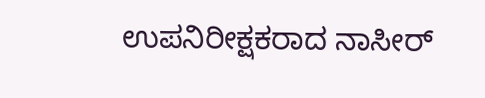ಉಪನಿರೀಕ್ಷಕರಾದ ನಾಸೀರ್‌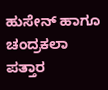ಹುಸೇನ್‌ ಹಾಗೂ ಚಂದ್ರಕಲಾ ಪತ್ತಾರ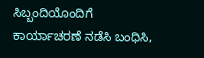ಸಿಬ್ಬಂದಿಯೊಂದಿಗೆ ಕಾರ್ಯಾಚರಣೆ ನಡೆಸಿ ಬಂಧಿಸಿ,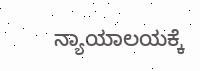ನ್ಯಾಯಾಲಯಕ್ಕೆ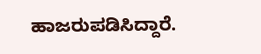ಹಾಜರುಪಡಿಸಿದ್ದಾರೆ.